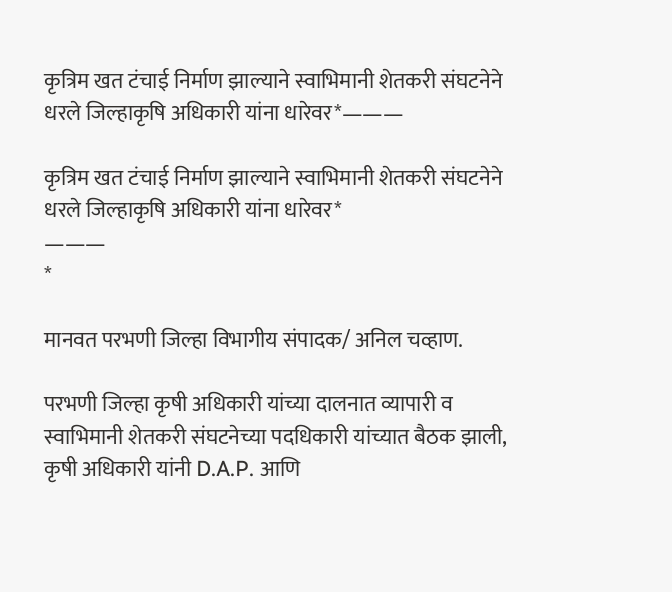कृत्रिम खत टंचाई निर्माण झाल्याने स्वाभिमानी शेतकरी संघटनेने धरले जिल्हाकृषि अधिकारी यांना धारेवर*———

कृत्रिम खत टंचाई निर्माण झाल्याने स्वाभिमानी शेतकरी संघटनेने धरले जिल्हाकृषि अधिकारी यांना धारेवर*
———
*

मानवत परभणी जिल्हा विभागीय संपादक/ अनिल चव्हाण.

परभणी जिल्हा कृषी अधिकारी यांच्या दालनात व्यापारी व स्वाभिमानी शेतकरी संघटनेच्या पदधिकारी यांच्यात बैठक झाली, कृषी अधिकारी यांनी D.A.P. आणि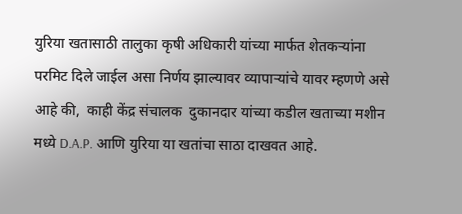युरिया खतासाठी तालुका कृषी अधिकारी यांच्या मार्फत शेतकऱ्यांना परमिट दिले जाईल असा निर्णय झाल्यावर व्यापाऱ्यांचे यावर म्हणणे असे आहे की,  काही केंद्र संचालक  दुकानदार यांच्या कडील खताच्या मशीन मध्ये D.A.P. आणि युरिया या खतांचा साठा दाखवत आहे.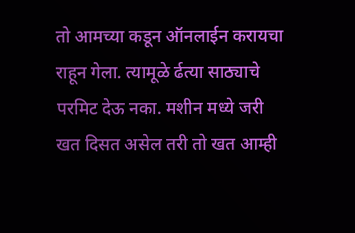तो आमच्या कडून ऑनलाईन करायचा राहून गेला. त्यामूळे र्ढत्या साठ्याचे परमिट देऊ नका. मशीन मध्ये जरी खत दिसत असेल तरी तो खत आम्ही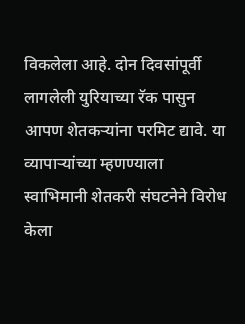विकलेला आहे. दोन दिवसांपूर्वी लागलेली युरियाच्या रॅक पासुन आपण शेतकऱ्यांना परमिट द्यावे. या व्यापाऱ्यांच्या म्हणण्याला स्वाभिमानी शेतकरी संघटनेने विरोध केला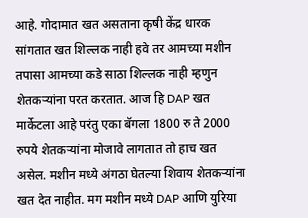आहे. गोदामात खत असताना कृषी केंद्र धारक सांगतात खत शिल्लक नाही हवे तर आमच्या मशीन तपासा आमच्या कडे साठा शिल्लक नाही म्हणुन शेतकऱ्यांना परत करतात. आज हि DAP खत मार्केटला आहे परंतु एका बॅगला 1800 रु ते 2000 रुपये शेतकऱ्यांना मोजावे लागतात तो हाच खत असेल. मशीन मध्ये अंगठा घेतल्या शिवाय शेतकऱ्यांना खत देत नाहीत. मग मशीन मध्ये DAP आणि युरिया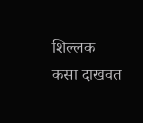शिल्लक कसा दाखवत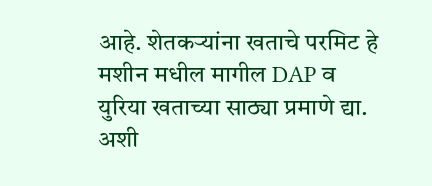आहे. शेतकऱ्यांना खताचे परमिट हे मशीन मधील मागील DAP व युरिया खताच्या साठ्या प्रमाणे द्या. अशी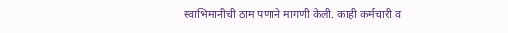स्वाभिमानीची ठाम पणाने मागणी केली. काही कर्मचारी व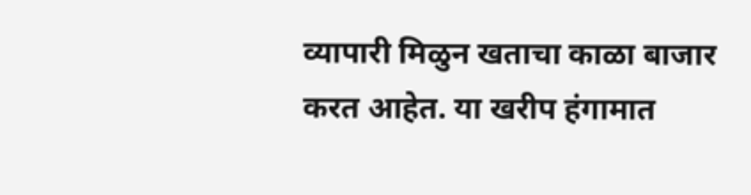व्यापारी मिळुन खताचा काळा बाजार करत आहेत. या खरीप हंगामात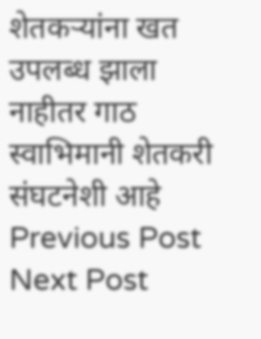शेतकऱ्यांना खत उपलब्ध झाला नाहीतर गाठ स्वाभिमानी शेतकरी संघटनेशी आहे
Previous Post Next Post